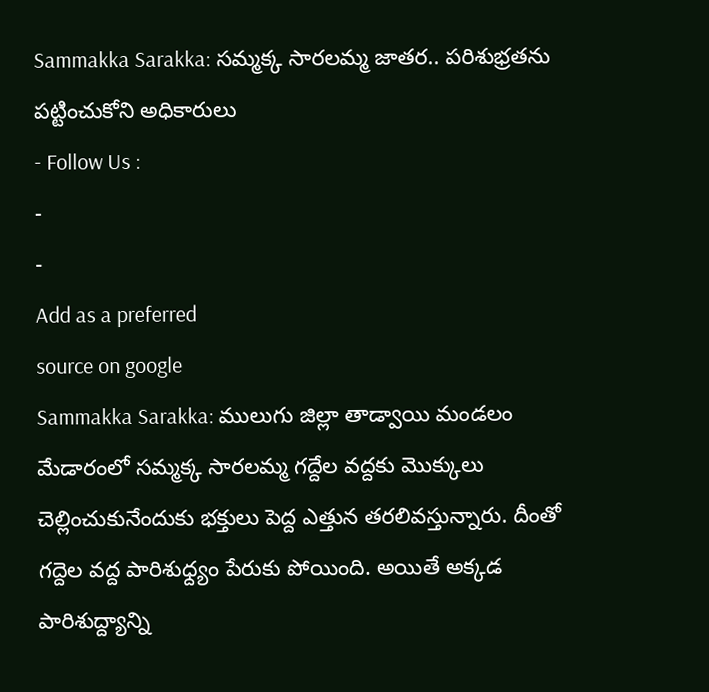Sammakka Sarakka: సమ్మక్క సారలమ్మ జాతర.. పరిశుభ్రతను పట్టించుకోని అధికారులు
- Follow Us :
-
-
Add as a preferred
source on google
Sammakka Sarakka: ములుగు జిల్లా తాడ్వాయి మండలం మేడారంలో సమ్మక్క సారలమ్మ గద్దేల వద్దకు మొక్కులు చెల్లించుకునేందుకు భక్తులు పెద్ద ఎత్తున తరలివస్తున్నారు. దీంతో గద్దెల వద్ద పారిశుధ్ద్యం పేరుకు పోయింది. అయితే అక్కడ పారిశుద్ద్యాన్ని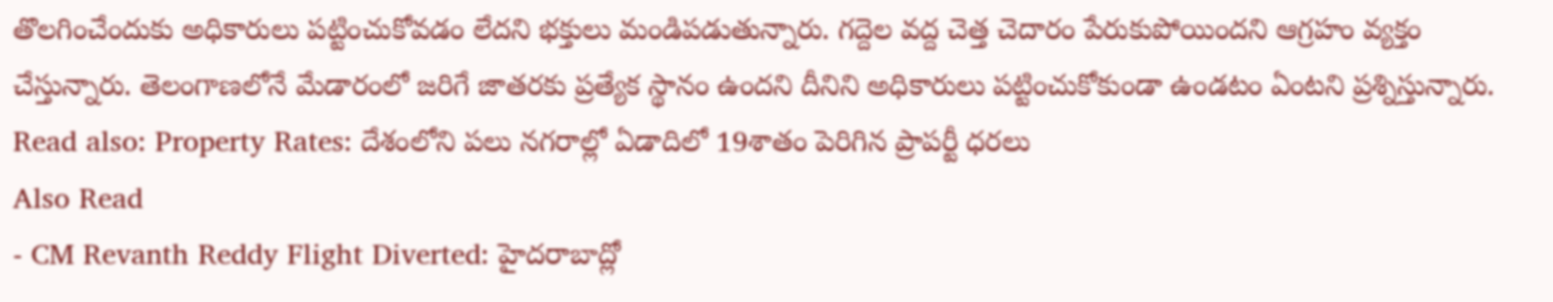తొలగించేందుకు అధికారులు పట్టించుకోవడం లేదని భక్తులు మండిపడుతున్నారు. గద్దెల వద్ద చెత్త చెదారం పేరుకుపోయిందని ఆగ్రహం వ్యక్తం చేస్తున్నారు. తెలంగాణలోనే మేడారంలో జరిగే జాతరకు ప్రత్యేక స్థానం ఉందని దీనిని అధికారులు పట్టించుకోకుండా ఉండటం ఏంటని ప్రశ్నిస్తున్నారు.
Read also: Property Rates: దేశంలోని పలు నగరాల్లో ఏడాదిలో 19శాతం పెరిగిన ప్రాపర్టీ ధరలు
Also Read
- CM Revanth Reddy Flight Diverted: హైదరాబాద్లో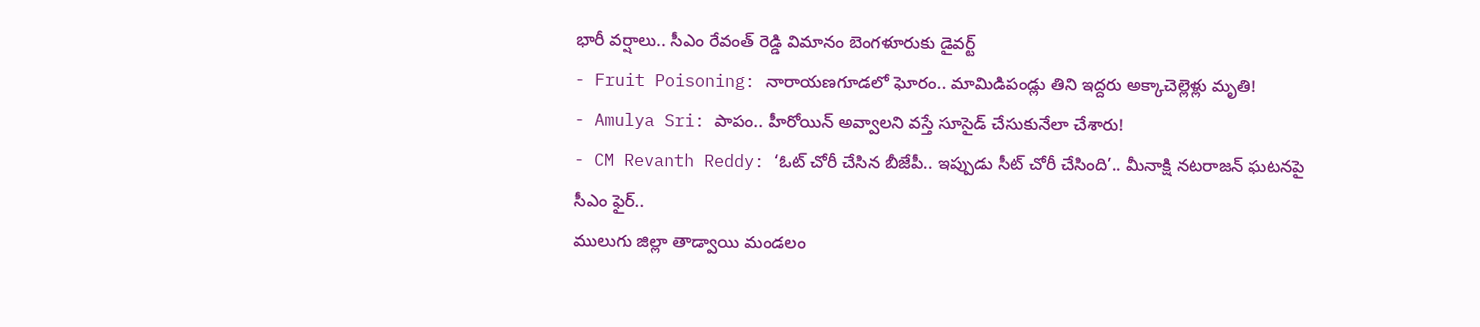భారీ వర్షాలు.. సీఎం రేవంత్ రెడ్డి విమానం బెంగళూరుకు డైవర్ట్
- Fruit Poisoning: నారాయణగూడలో ఘోరం.. మామిడిపండ్లు తిని ఇద్దరు అక్కాచెల్లెళ్లు మృతి!
- Amulya Sri: పాపం.. హీరోయిన్ అవ్వాలని వస్తే సూసైడ్ చేసుకునేలా చేశారు!
- CM Revanth Reddy: ‘ఓట్ చోరీ చేసిన బీజేపీ.. ఇప్పుడు సీట్ చోరీ చేసింది’.. మీనాక్షి నటరాజన్ ఘటనపై సీఎం ఫైర్..
ములుగు జిల్లా తాడ్వాయి మండలం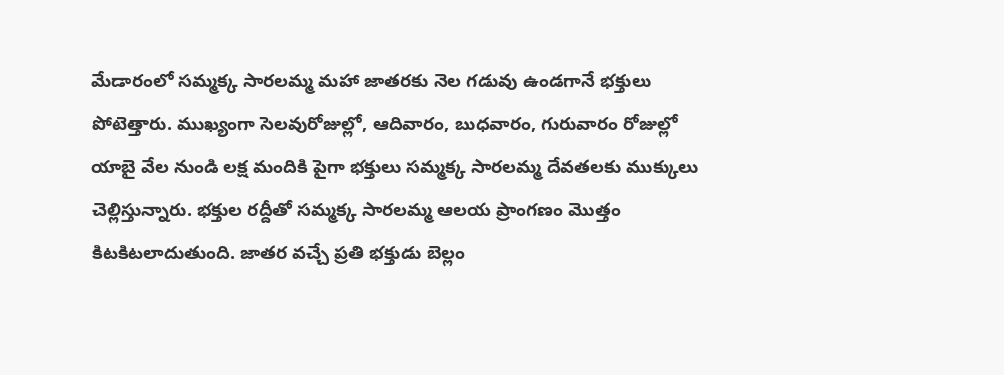మేడారంలో సమ్మక్క సారలమ్మ మహా జాతరకు నెల గడువు ఉండగానే భక్తులు పోటెత్తారు. ముఖ్యంగా సెలవురోజుల్లో, ఆదివారం, బుధవారం, గురువారం రోజుల్లో యాబై వేల నుండి లక్ష మందికి పైగా భక్తులు సమ్మక్క సారలమ్మ దేవతలకు ముక్కులు చెల్లిస్తున్నారు. భక్తుల రద్దీతో సమ్మక్క సారలమ్మ ఆలయ ప్రాంగణం మొత్తం కిటకిటలాదుతుంది. జాతర వచ్చే ప్రతి భక్తుడు బెల్లం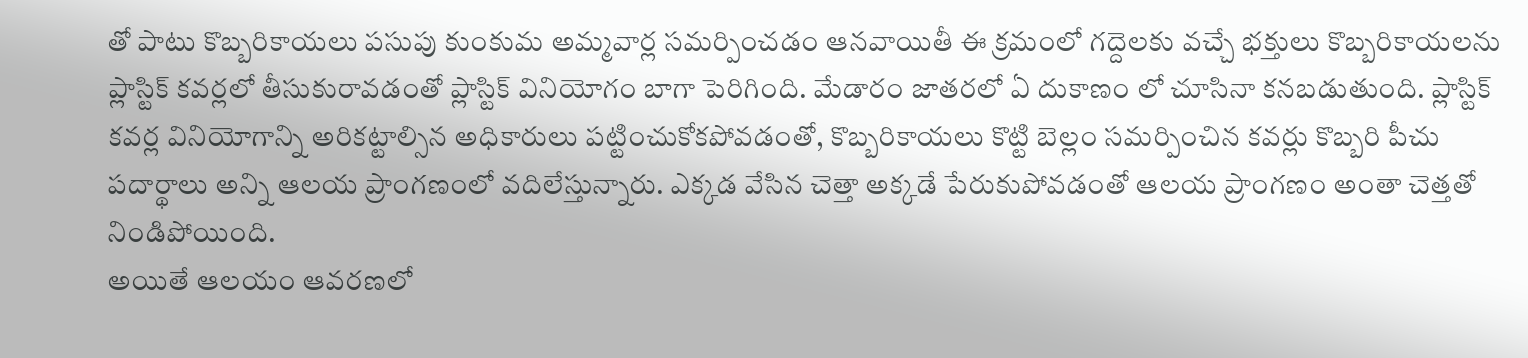తో పాటు కొబ్బరికాయలు పసుపు కుంకుమ అమ్మవార్ల సమర్పించడం ఆనవాయితీ ఈ క్రమంలో గద్దెలకు వచ్చే భక్తులు కొబ్బరికాయలను ప్లాస్టిక్ కవర్లలో తీసుకురావడంతో ప్లాస్టిక్ వినియోగం బాగా పెరిగింది. మేడారం జాతరలో ఏ దుకాణం లో చూసినా కనబడుతుంది. ప్లాస్టిక్ కవర్ల వినియోగాన్ని అరికట్టాల్సిన అధికారులు పట్టించుకోకపోవడంతో, కొబ్బరికాయలు కొట్టి బెల్లం సమర్పించిన కవర్లు కొబ్బరి పీచు పదార్థాలు అన్ని ఆలయ ప్రాంగణంలో వదిలేస్తున్నారు. ఎక్కడ వేసిన చెత్తా అక్కడే పేరుకుపోవడంతో ఆలయ ప్రాంగణం అంతా చెత్తతో నిండిపోయింది.
అయితే ఆలయం ఆవరణలో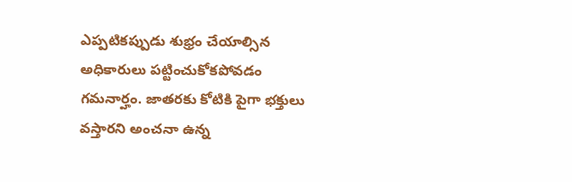ఎప్పటికప్పుడు శుభ్రం చేయాల్సిన అధికారులు పట్టించుకోకపోవడం గమనార్హం. జాతరకు కోటికి పైగా భక్తులు వస్తారని అంచనా ఉన్న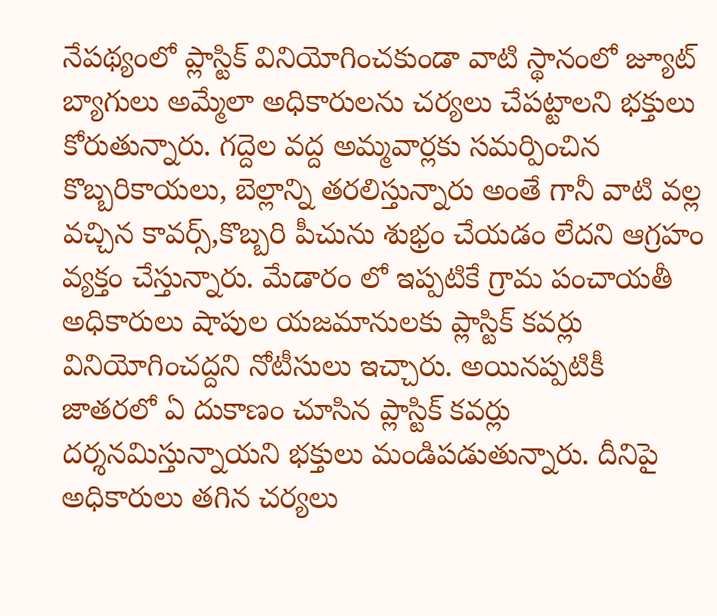నేపథ్యంలో ప్లాస్టిక్ వినియోగించకుండా వాటి స్థానంలో జ్యూట్ బ్యాగులు అమ్మేలా అధికారులను చర్యలు చేపట్టాలని భక్తులు కోరుతున్నారు. గద్దెల వద్ద అమ్మవార్లకు సమర్పించిన కొబ్బరికాయలు, బెల్లాన్ని తరలిస్తున్నారు అంతే గానీ వాటి వల్ల వచ్చిన కావర్స్,కొబ్బరి పీచును శుభ్రం చేయడం లేదని ఆగ్రహం వ్యక్తం చేస్తున్నారు. మేడారం లో ఇప్పటికే గ్రామ పంచాయతీ అధికారులు షాపుల యజమానులకు ప్లాస్టిక్ కవర్లు వినియోగించద్దని నోటీసులు ఇచ్చారు. అయినప్పటికీ జాతరలో ఏ దుకాణం చూసిన ప్లాస్టిక్ కవర్లు దర్శనమిస్తున్నాయని భక్తులు మండిపడుతున్నారు. దీనిపై అధికారులు తగిన చర్యలు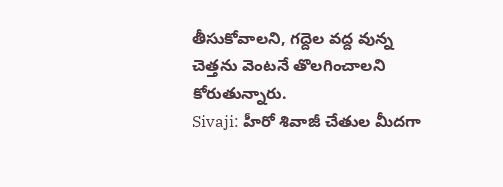తీసుకోవాలని, గద్దెల వద్ద వున్న చెత్తను వెంటనే తొలగించాలని కోరుతున్నారు.
Sivaji: హీరో శివాజీ చేతుల మీదగా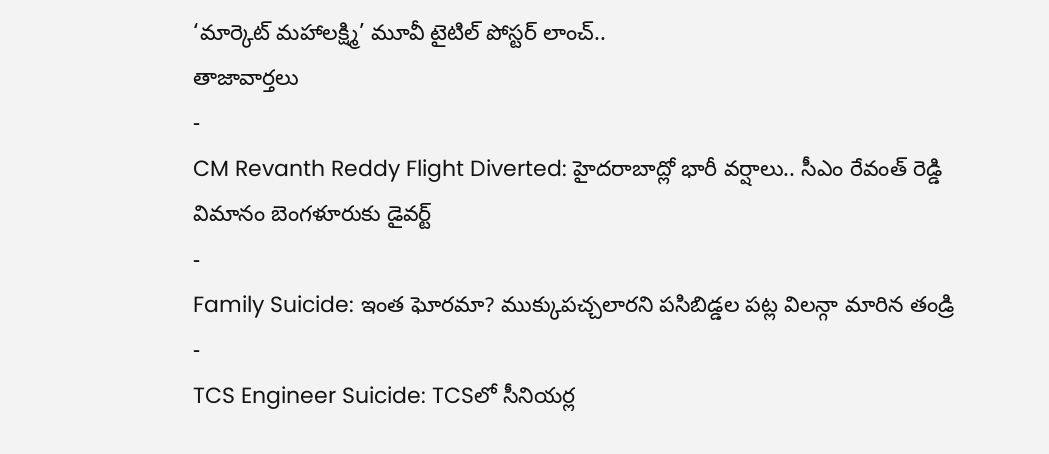‘మార్కెట్ మహాలక్ష్మి’ మూవీ టైటిల్ పోస్టర్ లాంచ్..
తాజావార్తలు
-
CM Revanth Reddy Flight Diverted: హైదరాబాద్లో భారీ వర్షాలు.. సీఎం రేవంత్ రెడ్డి విమానం బెంగళూరుకు డైవర్ట్
-
Family Suicide: ఇంత ఘోరమా? ముక్కుపచ్చలారని పసిబిడ్డల పట్ల విలన్గా మారిన తండ్రి
-
TCS Engineer Suicide: TCSలో సీనియర్ల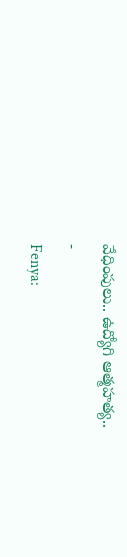వేధింపులు.. ఉద్యోగి ఆత్మహత్య..
-
Fenya: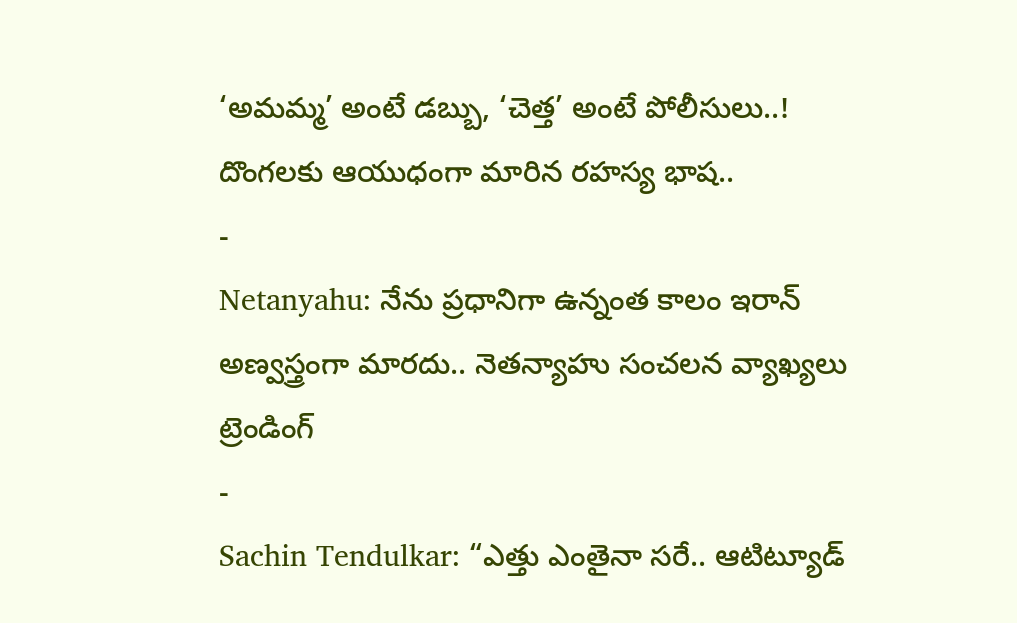‘అమమ్మ’ అంటే డబ్బు, ‘చెత్త’ అంటే పోలీసులు..! దొంగలకు ఆయుధంగా మారిన రహస్య భాష..
-
Netanyahu: నేను ప్రధానిగా ఉన్నంత కాలం ఇరాన్ అణ్వస్త్రంగా మారదు.. నెతన్యాహు సంచలన వ్యాఖ్యలు
ట్రెండింగ్
-
Sachin Tendulkar: “ఎత్తు ఎంతైనా సరే.. ఆటిట్యూడ్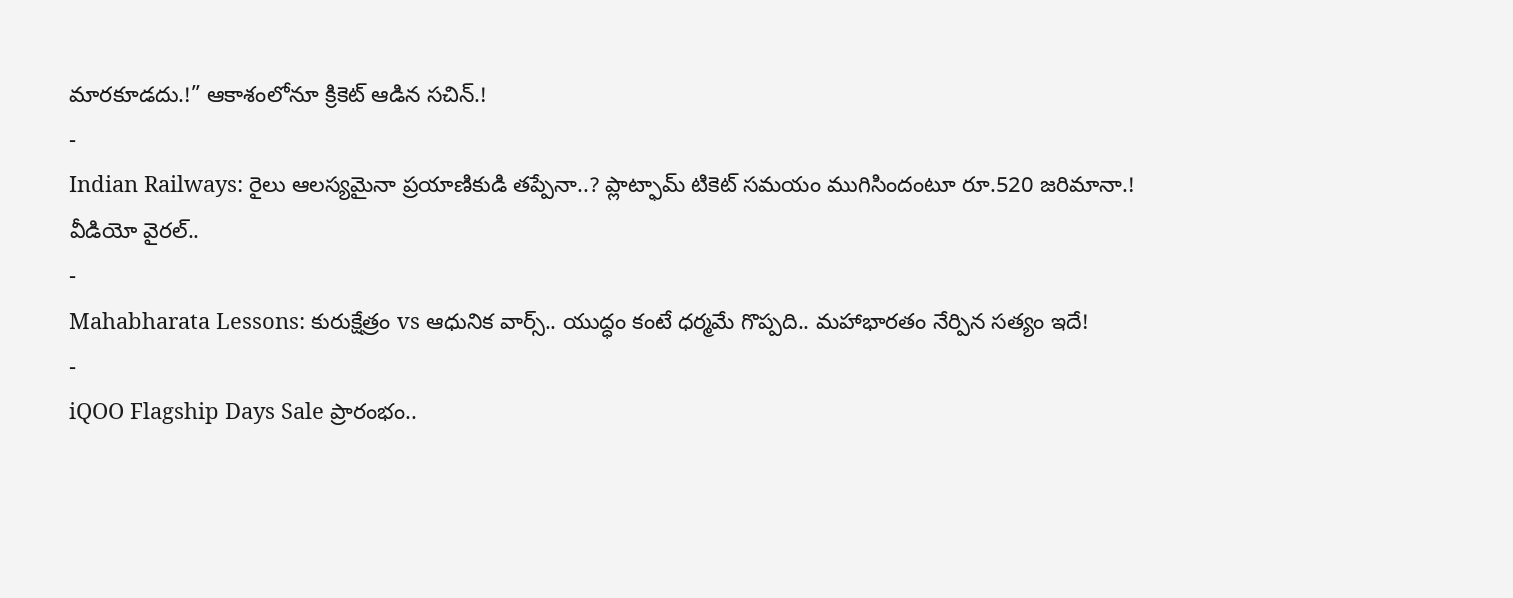మారకూడదు.!” ఆకాశంలోనూ క్రికెట్ ఆడిన సచిన్.!
-
Indian Railways: రైలు ఆలస్యమైనా ప్రయాణికుడి తప్పేనా..? ప్లాట్ఫామ్ టికెట్ సమయం ముగిసిందంటూ రూ.520 జరిమానా.! వీడియో వైరల్..
-
Mahabharata Lessons: కురుక్షేత్రం vs ఆధునిక వార్స్.. యుద్ధం కంటే ధర్మమే గొప్పది.. మహాభారతం నేర్పిన సత్యం ఇదే!
-
iQOO Flagship Days Sale ప్రారంభం..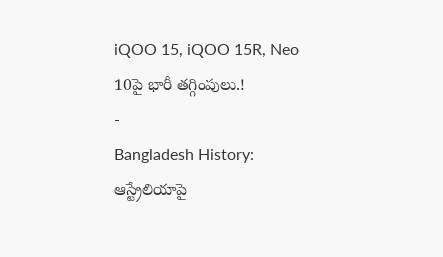iQOO 15, iQOO 15R, Neo 10పై భారీ తగ్గింపులు.!
-
Bangladesh History: ఆస్ట్రేలియాపై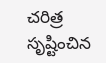చరిత్ర సృష్టించిన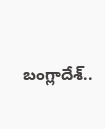బంగ్లాదేశ్..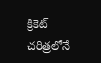క్రికెట్ చరిత్రలోనే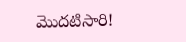మొదటిసారి!